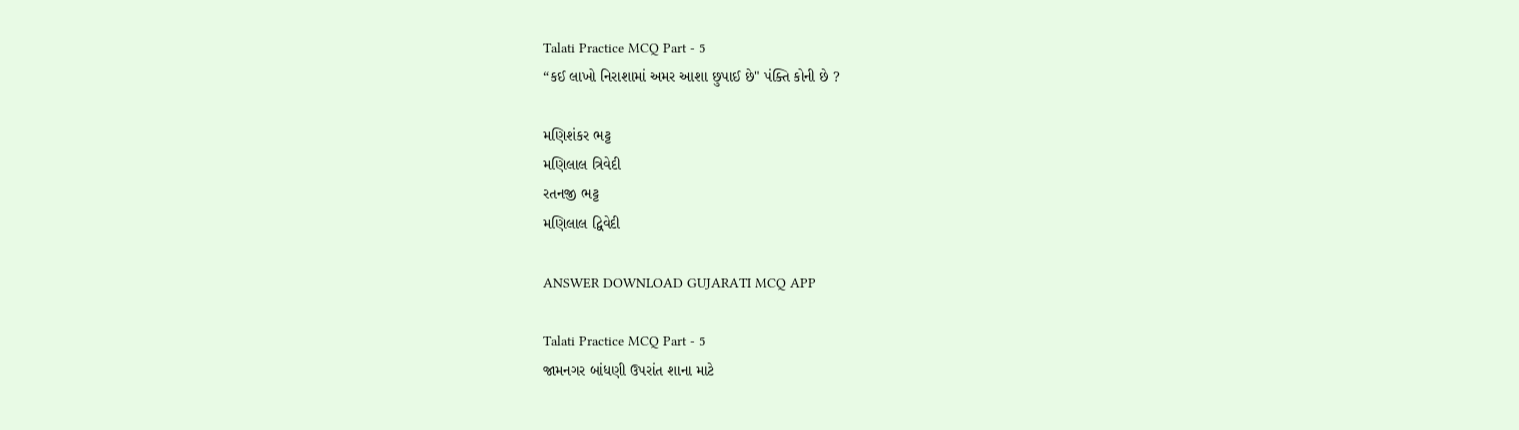Talati Practice MCQ Part - 5
“કઈ લાખો નિરાશામાં અમર આશા છુપાઈ છે" પંક્તિ કોની છે ?

મણિશંકર ભટ્ટ
મણિલાલ ત્રિવેદી
રતનજી ભટ્ટ
મણિલાલ દ્વિવેદી

ANSWER DOWNLOAD GUJARATI MCQ APP

Talati Practice MCQ Part - 5
જામનગર બાંધણી ઉપરાંત શાના માટે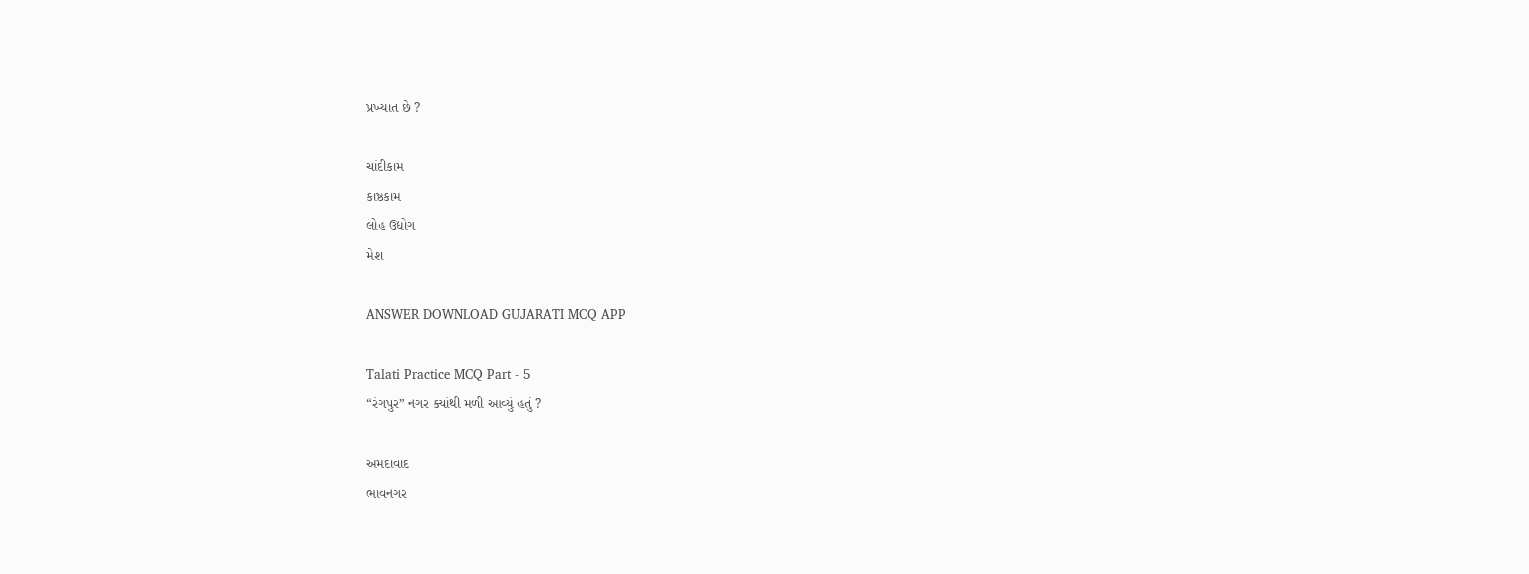પ્રખ્યાત છે ?

ચાંદીકામ
કાષ્ઠકામ
લોહ ઉદ્યોગ
મેશ

ANSWER DOWNLOAD GUJARATI MCQ APP

Talati Practice MCQ Part - 5
“રંગપુર” નગર ક્યાંથી મળી આવ્યું હતું ?

અમદાવાદ
ભાવનગર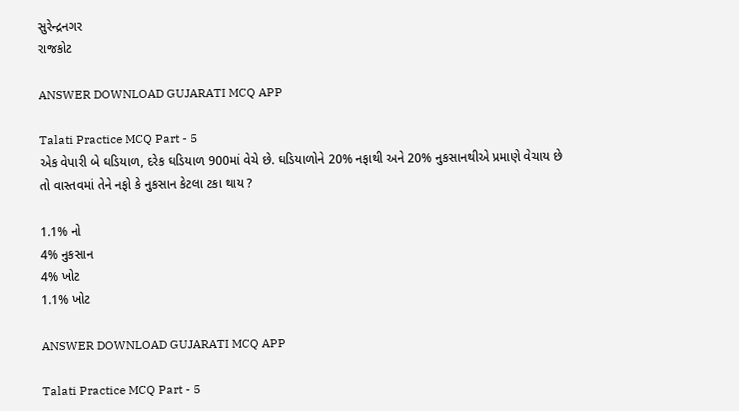સુરેન્દ્રનગર
રાજકોટ

ANSWER DOWNLOAD GUJARATI MCQ APP

Talati Practice MCQ Part - 5
એક વેપારી બે ઘડિયાળ, દરેક ઘડિયાળ 900માં વેચે છે. ઘડિયાળોને 20% નફાથી અને 20% નુકસાનથીએ પ્રમાણે વેચાય છે તો વાસ્તવમાં તેને નફો કે નુકસાન કેટલા ટકા થાય ?

1.1% નો
4% નુકસાન
4% ખોટ
1.1% ખોટ

ANSWER DOWNLOAD GUJARATI MCQ APP

Talati Practice MCQ Part - 5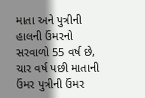માતા અને પુત્રીની હાલની ઉંમરનો સરવાળો 55 વર્ષ છે, ચાર વર્ષ પછી માતાની ઉંમર પુત્રીની ઉંમર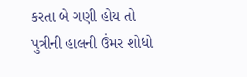કરતા બે ગણી હોય તો પુત્રીની હાલની ઉંમર શોધો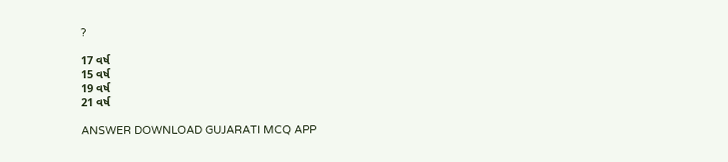?

17 વર્ષ
15 વર્ષ
19 વર્ષ
21 વર્ષ

ANSWER DOWNLOAD GUJARATI MCQ APP